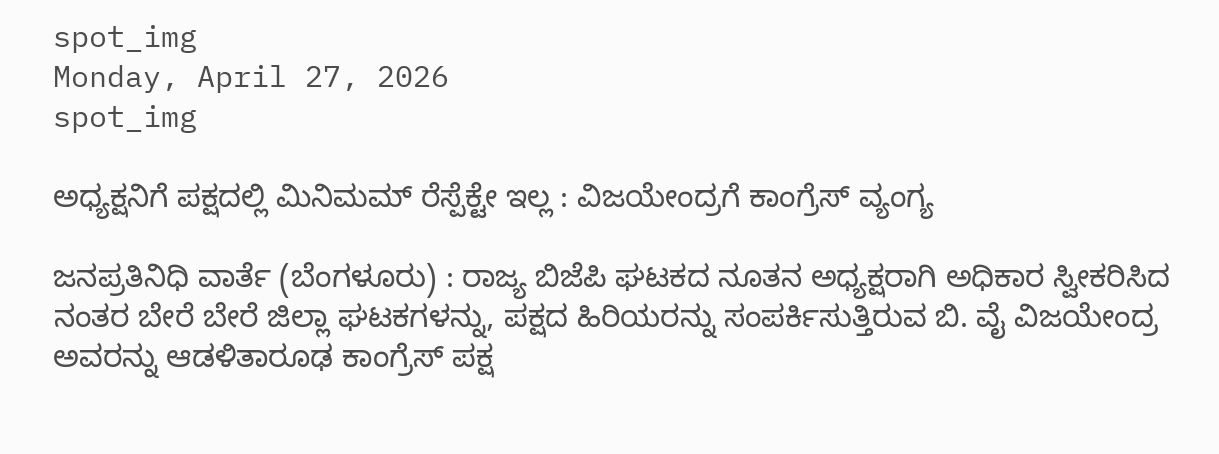spot_img
Monday, April 27, 2026
spot_img

ಅಧ್ಯಕ್ಷನಿಗೆ ಪಕ್ಷದಲ್ಲಿ ಮಿನಿಮಮ್ ರೆಸ್ಪೆಕ್ಟೇ ಇಲ್ಲ : ವಿಜಯೇಂದ್ರಗೆ ಕಾಂಗ್ರೆಸ್‌ ವ್ಯಂಗ್ಯ

ಜನಪ್ರತಿನಿಧಿ ವಾರ್ತೆ (ಬೆಂಗಳೂರು) : ರಾಜ್ಯ ಬಿಜೆಪಿ ಘಟಕದ ನೂತನ ಅಧ್ಯಕ್ಷರಾಗಿ ಅಧಿಕಾರ ಸ್ವೀಕರಿಸಿದ ನಂತರ ಬೇರೆ ಬೇರೆ ಜಿಲ್ಲಾ ಘಟಕಗಳನ್ನು, ಪಕ್ಷದ ಹಿರಿಯರನ್ನು ಸಂಪರ್ಕಿಸುತ್ತಿರುವ ಬಿ. ವೈ ವಿಜಯೇಂದ್ರ ಅವರನ್ನು ಆಡಳಿತಾರೂಢ ಕಾಂಗ್ರೆಸ್‌ ಪಕ್ಷ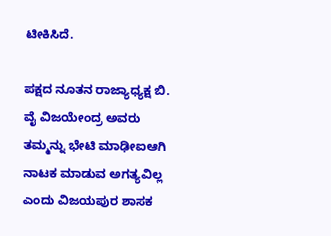ಟೀಕಿಸಿದೆ.

ಪಕ್ಷದ ನೂತನ ರಾಜ್ಯಾಧ್ಯಕ್ಷ ಬಿ. ವೈ ವಿಜಯೇಂದ್ರ ಅವರು ತಮ್ಮನ್ನು ಭೇಟಿ ಮಾಢೀಐಆಗಿ ನಾಟಕ ಮಾಡುವ ಅಗತ್ಯವಿಲ್ಲ ಎಂದು ವಿಜಯಪುರ ಶಾಸಕ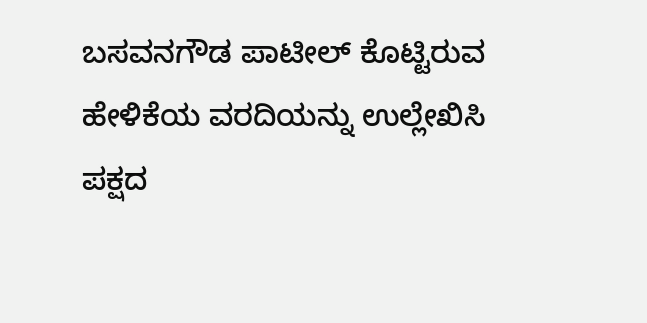ಬಸವನಗೌಡ ಪಾಟೀಲ್‌ ಕೊಟ್ಟಿರುವ ಹೇಳಿಕೆಯ ವರದಿಯನ್ನು ಉಲ್ಲೇಖಿಸಿ  ಪಕ್ಷದ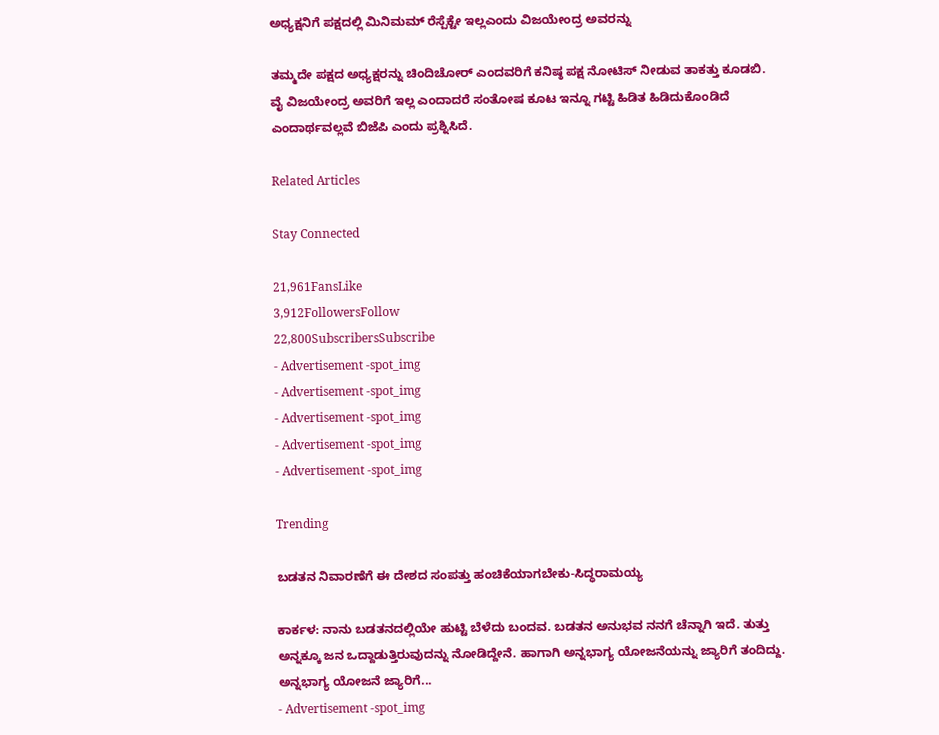ಅಧ್ಯಕ್ಷನಿಗೆ ಪಕ್ಷದಲ್ಲಿ ಮಿನಿಮಮ್ ರೆಸ್ಪೆಕ್ಟೇ ಇಲ್ಲಎಂದು ವಿಜಯೇಂದ್ರ ಅವರನ್ನು

ತಮ್ಮದೇ ಪಕ್ಷದ ಅಧ್ಯಕ್ಷರನ್ನು ಚಿಂದಿಚೋರ್ ಎಂದವರಿಗೆ ಕನಿಷ್ಠ ಪಕ್ಷ ನೋಟಿಸ್ ನೀಡುವ ತಾಕತ್ತು ಕೂಡಬಿ. ವೈ ವಿಜಯೇಂದ್ರ ಅವರಿಗೆ ಇಲ್ಲ ಎಂದಾದರೆ ಸಂತೋಷ ಕೂಟ ಇನ್ನೂ ಗಟ್ಟಿ ಹಿಡಿತ ಹಿಡಿದುಕೊಂಡಿದೆ ಎಂದಾರ್ಥವಲ್ಲವೆ ಬಿಜೆಪಿ ಎಂದು ಪ್ರಶ್ನಿಸಿದೆ.

Related Articles

Stay Connected

21,961FansLike
3,912FollowersFollow
22,800SubscribersSubscribe
- Advertisement -spot_img
- Advertisement -spot_img
- Advertisement -spot_img
- Advertisement -spot_img
- Advertisement -spot_img

Trending

ಬಡತನ ನಿವಾರಣೆಗೆ ಈ ದೇಶದ ಸಂಪತ್ತು ಹಂಚಿಕೆಯಾಗಬೇಕು-ಸಿದ್ಧರಾಮಯ್ಯ

ಕಾರ್ಕಳ: ನಾನು ಬಡತನದಲ್ಲಿಯೇ ಹುಟ್ಟಿ ಬೆಳೆದು ಬಂದವ. ಬಡತನ ಅನುಭವ ನನಗೆ ಚೆನ್ನಾಗಿ ಇದೆ. ತುತ್ತು ಅನ್ನಕ್ಕೂ ಜನ ಒದ್ದಾಡುತ್ತಿರುವುದನ್ನು ನೋಡಿದ್ದೇನೆ. ಹಾಗಾಗಿ ಅನ್ನಭಾಗ್ಯ ಯೋಜನೆಯನ್ನು ಜ್ಯಾರಿಗೆ ತಂದಿದ್ದು. ಅನ್ನಭಾಗ್ಯ ಯೋಜನೆ ಜ್ಯಾರಿಗೆ...
- Advertisement -spot_img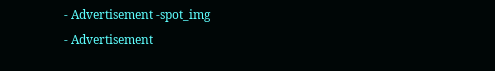- Advertisement -spot_img
- Advertisement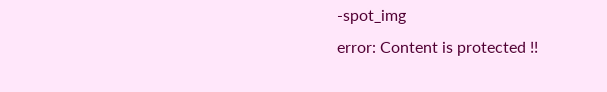-spot_img
error: Content is protected !!